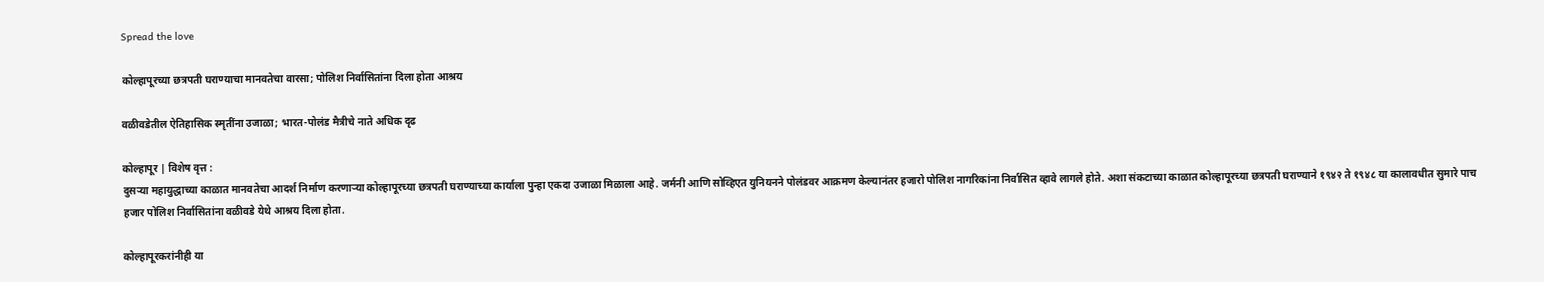Spread the love

कोल्हापूरच्या छत्रपती घराण्याचा मानवतेचा वारसा; पोलिश निर्वासितांना दिला होता आश्रय

वळीवडेतील ऐतिहासिक स्मृतींना उजाळा; भारत-पोलंड मैत्रीचे नाते अधिक दृढ

कोल्हापूर | विशेष वृत्त :
दुसऱ्या महायुद्धाच्या काळात मानवतेचा आदर्श निर्माण करणाऱ्या कोल्हापूरच्या छत्रपती घराण्याच्या कार्याला पुन्हा एकदा उजाळा मिळाला आहे. जर्मनी आणि सोव्हिएत युनियनने पोलंडवर आक्रमण केल्यानंतर हजारो पोलिश नागरिकांना निर्वासित व्हावे लागले होते. अशा संकटाच्या काळात कोल्हापूरच्या छत्रपती घराण्याने १९४२ ते १९४८ या कालावधीत सुमारे पाच हजार पोलिश निर्वासितांना वळीवडे येथे आश्रय दिला होता.

कोल्हापूरकरांनीही या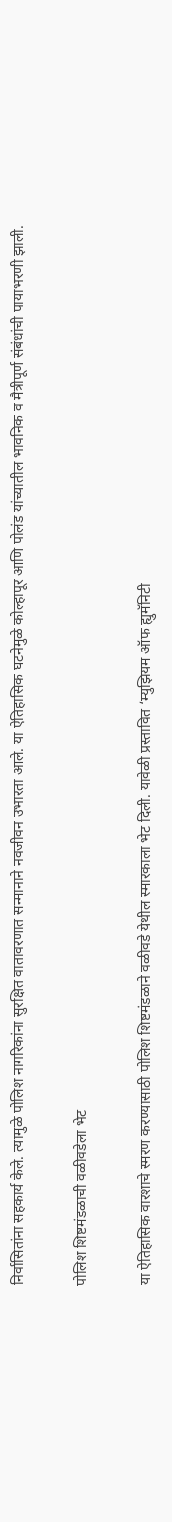निर्वासितांना सहकार्य केले. त्यामुळे पोलिश नागरिकांना सुरक्षित वातावरणात सन्मानाने नवजीवन उभारता आले. या ऐतिहासिक घटनेमुळे कोल्हापूर आणि पोलंड यांच्यातील भावनिक व मैत्रीपूर्ण संबंधांची पायाभरणी झाली.

पोलिश शिष्टमंडळाची वळीवडेला भेट

या ऐतिहासिक वारशाचे स्मरण करण्यासाठी पोलिश शिष्टमंडळाने वळीवडे येथील स्मारकाला भेट दिली. यावेळी प्रस्तावित ‘म्युझियम ऑफ ह्युमॅनिटी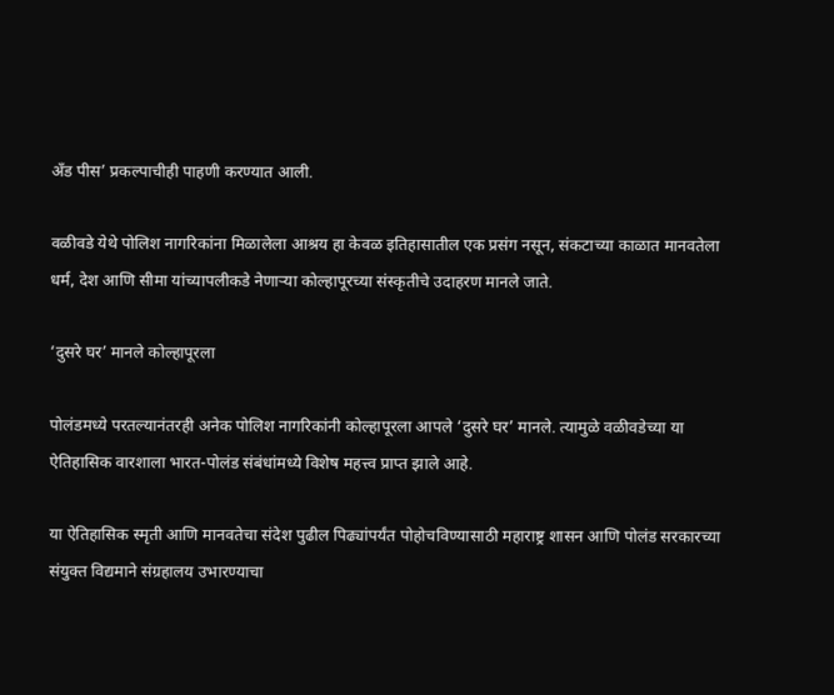अँड पीस’ प्रकल्पाचीही पाहणी करण्यात आली.

वळीवडे येथे पोलिश नागरिकांना मिळालेला आश्रय हा केवळ इतिहासातील एक प्रसंग नसून, संकटाच्या काळात मानवतेला धर्म, देश आणि सीमा यांच्यापलीकडे नेणाऱ्या कोल्हापूरच्या संस्कृतीचे उदाहरण मानले जाते.

‘दुसरे घर’ मानले कोल्हापूरला

पोलंडमध्ये परतल्यानंतरही अनेक पोलिश नागरिकांनी कोल्हापूरला आपले ‘दुसरे घर’ मानले. त्यामुळे वळीवडेच्या या ऐतिहासिक वारशाला भारत-पोलंड संबंधांमध्ये विशेष महत्त्व प्राप्त झाले आहे.

या ऐतिहासिक स्मृती आणि मानवतेचा संदेश पुढील पिढ्यांपर्यंत पोहोचविण्यासाठी महाराष्ट्र शासन आणि पोलंड सरकारच्या संयुक्त विद्यमाने संग्रहालय उभारण्याचा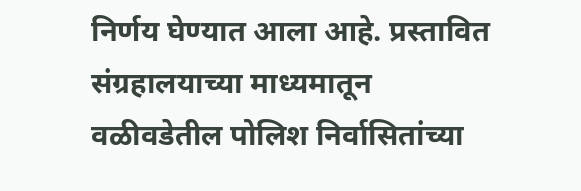निर्णय घेण्यात आला आहे. प्रस्तावित संग्रहालयाच्या माध्यमातून वळीवडेतील पोलिश निर्वासितांच्या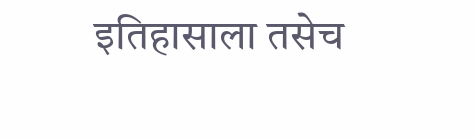इतिहासाला तसेच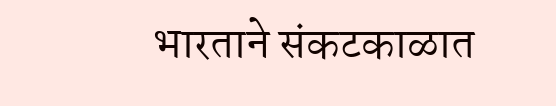भारताने संकटकाळात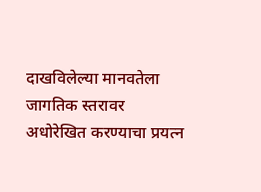दाखविलेल्या मानवतेला जागतिक स्तरावर अधोरेखित करण्याचा प्रयत्न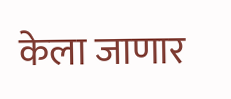केला जाणार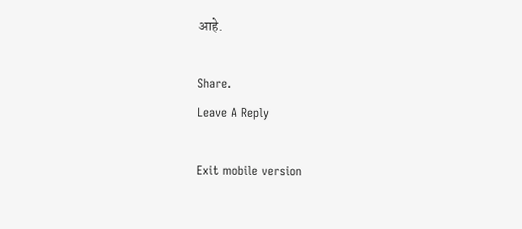आहे.

Share.
Leave A Reply

Exit mobile version